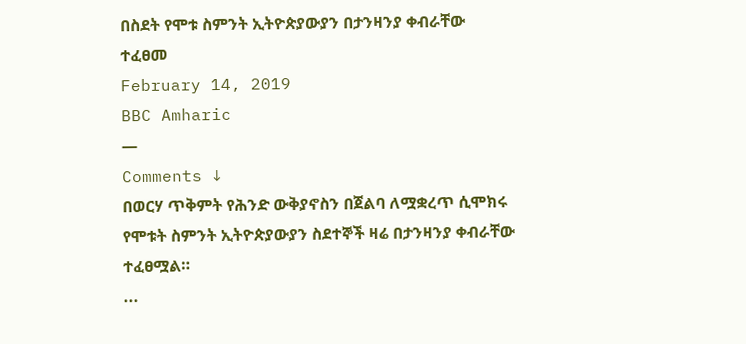በስደት የሞቱ ስምንት ኢትዮጵያውያን በታንዛንያ ቀብራቸው ተፈፀመ
February 14, 2019
BBC Amharic
—
Comments ↓
በወርሃ ጥቅምት የሕንድ ውቅያኖስን በጀልባ ለሟቋረጥ ሲሞክሩ የሞቱት ስምንት ኢትዮጵያውያን ስደተኞች ዛሬ በታንዛንያ ቀብራቸው ተፈፀሟል።
...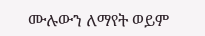ሙሉውን ለማየት ወይም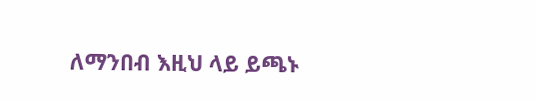ለማንበብ እዚህ ላይ ይጫኑ